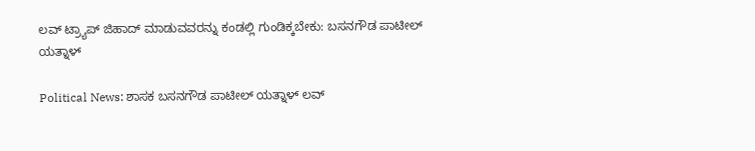ಲವ್ ಟ್ರ್ಯಾಪ್ ಜಿಹಾದ್ ಮಾಡುವವರನ್ನು ಕಂಡಲ್ಲಿ ಗುಂಡಿಕ್ಕಬೇಕು: ಬಸನಗೌಡ ಪಾಟೀಲ್ ಯತ್ನಾಳ್

Political News: ಶಾಸಕ ಬಸನಗೌಡ ಪಾಟೀಲ್ ಯತ್ನಾಳ್ ಲವ್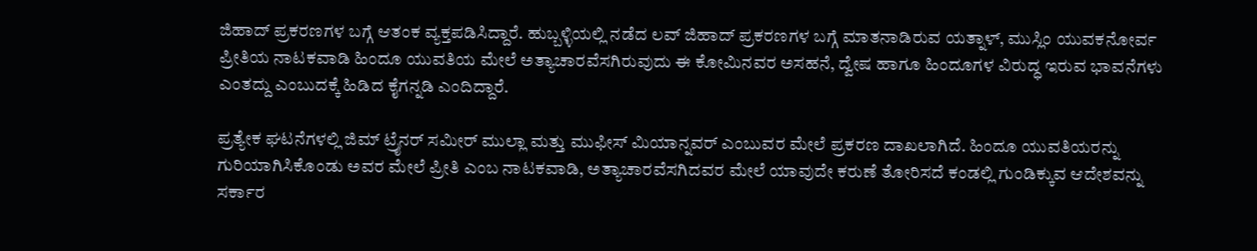ಜಿಹಾದ್ ಪ್ರಕರಣಗಳ ಬಗ್ಗೆ ಆತಂಕ ವ್ಯಕ್ತಪಡಿಸಿದ್ದಾರೆ. ಹುಬ್ಬಳ್ಳಿಯಲ್ಲಿ ನಡೆದ ಲವ್ ಜಿಹಾದ್ ಪ್ರಕರಣಗಳ ಬಗ್ಗೆ ಮಾತನಾಡಿರುವ ಯತ್ನಾಳ್, ಮುಸ್ಲಿಂ ಯುವಕನೋರ್ವ ಪ್ರೀತಿಯ ನಾಟಕವಾಡಿ ಹಿಂದೂ ಯುವತಿಯ ಮೇಲೆ ಅತ್ಯಾಚಾರವೆಸಗಿರುವುದು ಈ ಕೋಮಿನವರ ಅಸಹನೆ, ದ್ವೇಷ ಹಾಗೂ ಹಿಂದೂಗಳ ವಿರುದ್ಧ ಇರುವ ಭಾವನೆಗಳು ಎಂತದ್ದು ಎಂಬುದಕ್ಕೆ ಹಿಡಿದ ಕೈಗನ್ನಡಿ ಎಂದಿದ್ದಾರೆ.

ಪ್ರತ್ಯೇಕ ಘಟನೆಗಳಲ್ಲಿ ಜಿಮ್‌ ಟ್ರೈನರ್‌ ಸಮೀರ್ ಮುಲ್ಲಾ ಮತ್ತು ಮುಫೀಸ್ ಮಿಯಾನ್ನವರ್ ಎಂಬುವರ ಮೇಲೆ ಪ್ರಕರಣ ದಾಖಲಾಗಿದೆ. ಹಿಂದೂ ಯುವತಿಯರನ್ನು ಗುರಿಯಾಗಿಸಿಕೊಂಡು ಅವರ ಮೇಲೆ ಪ್ರೀತಿ ಎಂಬ ನಾಟಕವಾಡಿ, ಅತ್ಯಾಚಾರವೆಸಗಿದವರ ಮೇಲೆ ಯಾವುದೇ ಕರುಣೆ ತೋರಿಸದೆ ಕಂಡಲ್ಲಿ ಗುಂಡಿಕ್ಕುವ ಆದೇಶವನ್ನು ಸರ್ಕಾರ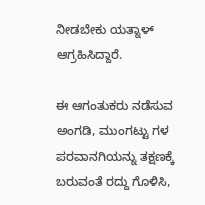ನೀಡಬೇಕು ಯತ್ನಾಳ್ ಆಗ್ರಹಿಸಿದ್ದಾರೆ.

ಈ ಆಗಂತುಕರು ನಡೆಸುವ ಅಂಗಡಿ, ಮುಂಗಟ್ಟು ಗಳ ಪರವಾನಗಿಯನ್ನು ತಕ್ಷಣಕ್ಕೆ ಬರುವಂತೆ ರದ್ದು ಗೊಳಿಸಿ,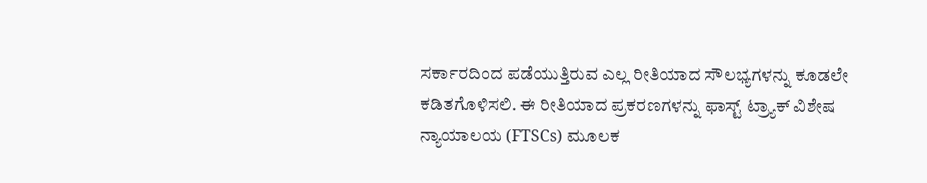ಸರ್ಕಾರದಿಂದ ಪಡೆಯುತ್ತಿರುವ ಎಲ್ಲ ರೀತಿಯಾದ ಸೌಲಭ್ಯಗಳನ್ನು ಕೂಡಲೇ ಕಡಿತಗೊಳಿಸಲಿ. ಈ ರೀತಿಯಾದ ಪ್ರಕರಣಗಳನ್ನು ಫಾಸ್ಟ್ ಟ್ರ್ಯಾಕ್ ವಿಶೇಷ ನ್ಯಾಯಾಲಯ (FTSCs) ಮೂಲಕ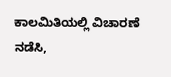ಕಾಲಮಿತಿಯಲ್ಲಿ ವಿಚಾರಣೆ ನಡೆಸಿ,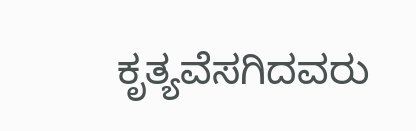ಕೃತ್ಯವೆಸಗಿದವರು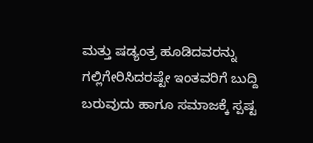ಮತ್ತು ಷಡ್ಯಂತ್ರ ಹೂಡಿದವರನ್ನು ಗಲ್ಲಿಗೇರಿಸಿದರಷ್ಟೇ ಇಂತವರಿಗೆ ಬುದ್ದಿ ಬರುವುದು ಹಾಗೂ ಸಮಾಜಕ್ಕೆ ಸ್ಪಷ್ಟ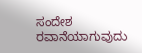ಸಂದೇಶ ರವಾನೆಯಾಗುವುದು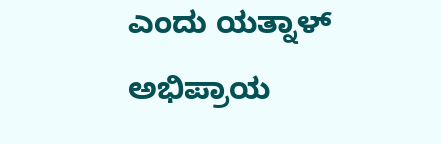ಎಂದು ಯತ್ನಾಳ್ ಅಭಿಪ್ರಾಯ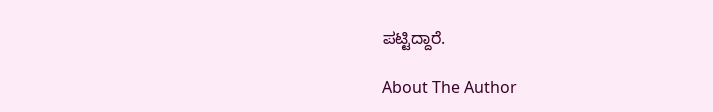ಪಟ್ಟಿದ್ದಾರೆ.

About The Author